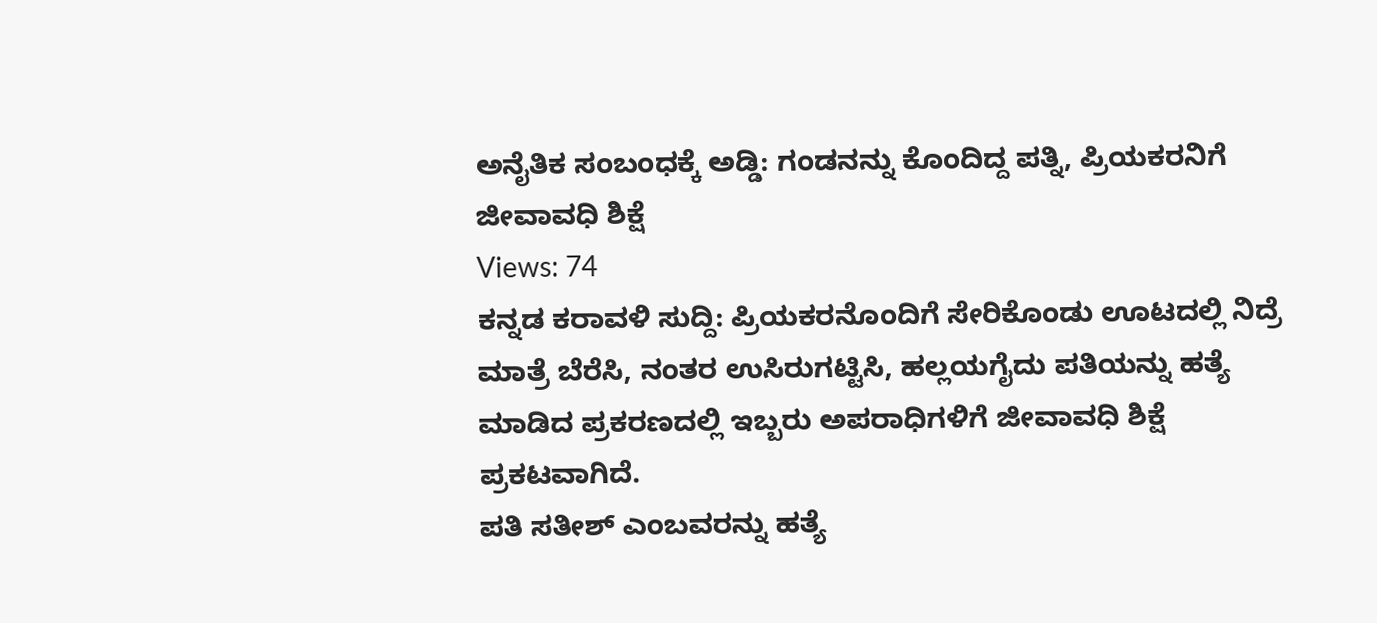ಅನೈತಿಕ ಸಂಬಂಧಕ್ಕೆ ಅಡ್ಡಿ: ಗಂಡನನ್ನು ಕೊಂದಿದ್ದ ಪತ್ನಿ, ಪ್ರಿಯಕರನಿಗೆ ಜೀವಾವಧಿ ಶಿಕ್ಷೆ
Views: 74
ಕನ್ನಡ ಕರಾವಳಿ ಸುದ್ದಿ: ಪ್ರಿಯಕರನೊಂದಿಗೆ ಸೇರಿಕೊಂಡು ಊಟದಲ್ಲಿ ನಿದ್ರೆ ಮಾತ್ರೆ ಬೆರೆಸಿ, ನಂತರ ಉಸಿರುಗಟ್ಟಿಸಿ, ಹಲ್ಲಯಗೈದು ಪತಿಯನ್ನು ಹತ್ಯೆ ಮಾಡಿದ ಪ್ರಕರಣದಲ್ಲಿ ಇಬ್ಬರು ಅಪರಾಧಿಗಳಿಗೆ ಜೀವಾವಧಿ ಶಿಕ್ಷೆ ಪ್ರಕಟವಾಗಿದೆ.
ಪತಿ ಸತೀಶ್ ಎಂಬವರನ್ನು ಹತ್ಯೆ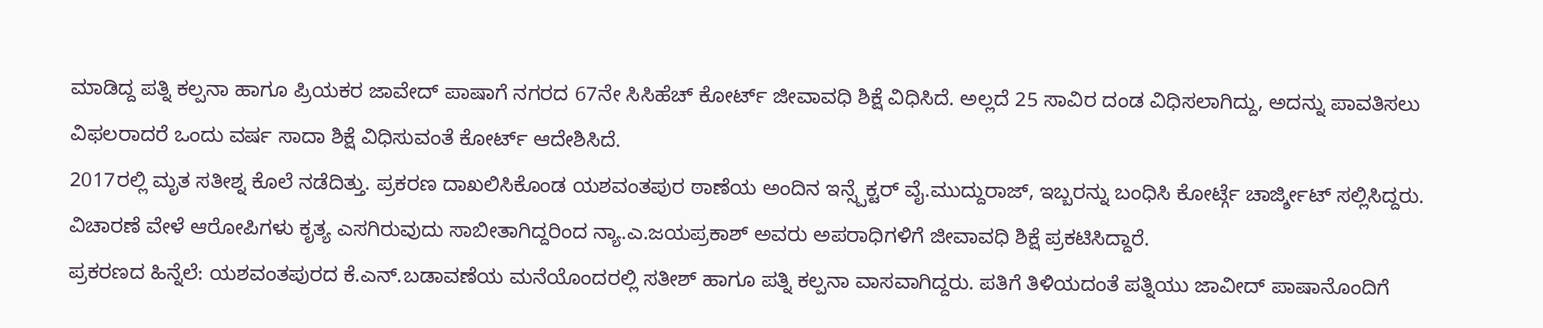ಮಾಡಿದ್ದ ಪತ್ನಿ ಕಲ್ಪನಾ ಹಾಗೂ ಪ್ರಿಯಕರ ಜಾವೇದ್ ಪಾಷಾಗೆ ನಗರದ 67ನೇ ಸಿಸಿಹೆಚ್ ಕೋರ್ಟ್ ಜೀವಾವಧಿ ಶಿಕ್ಷೆ ವಿಧಿಸಿದೆ. ಅಲ್ಲದೆ 25 ಸಾವಿರ ದಂಡ ವಿಧಿಸಲಾಗಿದ್ದು, ಅದನ್ನು ಪಾವತಿಸಲು ವಿಫಲರಾದರೆ ಒಂದು ವರ್ಷ ಸಾದಾ ಶಿಕ್ಷೆ ವಿಧಿಸುವಂತೆ ಕೋರ್ಟ್ ಆದೇಶಿಸಿದೆ.
2017ರಲ್ಲಿ ಮೃತ ಸತೀಶ್ನ ಕೊಲೆ ನಡೆದಿತ್ತು. ಪ್ರಕರಣ ದಾಖಲಿಸಿಕೊಂಡ ಯಶವಂತಪುರ ಠಾಣೆಯ ಅಂದಿನ ಇನ್ಸ್ಪೆಕ್ಟರ್ ವೈ.ಮುದ್ದುರಾಜ್, ಇಬ್ಬರನ್ನು ಬಂಧಿಸಿ ಕೋರ್ಟ್ಗೆ ಚಾರ್ಜ್ಶೀಟ್ ಸಲ್ಲಿಸಿದ್ದರು. ವಿಚಾರಣೆ ವೇಳೆ ಆರೋಪಿಗಳು ಕೃತ್ಯ ಎಸಗಿರುವುದು ಸಾಬೀತಾಗಿದ್ದರಿಂದ ನ್ಯಾ.ಎ.ಜಯಪ್ರಕಾಶ್ ಅವರು ಅಪರಾಧಿಗಳಿಗೆ ಜೀವಾವಧಿ ಶಿಕ್ಷೆ ಪ್ರಕಟಿಸಿದ್ದಾರೆ.
ಪ್ರಕರಣದ ಹಿನ್ನೆಲೆ: ಯಶವಂತಪುರದ ಕೆ.ಎನ್.ಬಡಾವಣೆಯ ಮನೆಯೊಂದರಲ್ಲಿ ಸತೀಶ್ ಹಾಗೂ ಪತ್ನಿ ಕಲ್ಪನಾ ವಾಸವಾಗಿದ್ದರು. ಪತಿಗೆ ತಿಳಿಯದಂತೆ ಪತ್ನಿಯು ಜಾವೀದ್ ಪಾಷಾನೊಂದಿಗೆ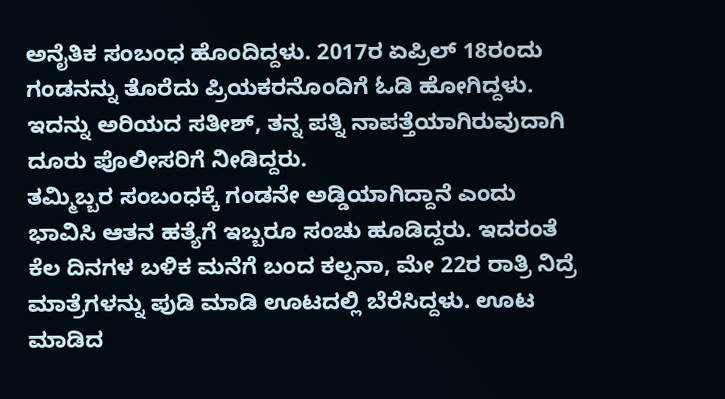ಅನೈತಿಕ ಸಂಬಂಧ ಹೊಂದಿದ್ದಳು. 2017ರ ಏಪ್ರಿಲ್ 18ರಂದು ಗಂಡನನ್ನು ತೊರೆದು ಪ್ರಿಯಕರನೊಂದಿಗೆ ಓಡಿ ಹೋಗಿದ್ದಳು. ಇದನ್ನು ಅರಿಯದ ಸತೀಶ್, ತನ್ನ ಪತ್ನಿ ನಾಪತ್ತೆಯಾಗಿರುವುದಾಗಿ ದೂರು ಪೊಲೀಸರಿಗೆ ನೀಡಿದ್ದರು.
ತಮ್ಮಿಬ್ಬರ ಸಂಬಂಧಕ್ಕೆ ಗಂಡನೇ ಅಡ್ಡಿಯಾಗಿದ್ದಾನೆ ಎಂದು ಭಾವಿಸಿ ಆತನ ಹತ್ಯೆಗೆ ಇಬ್ಬರೂ ಸಂಚು ಹೂಡಿದ್ದರು. ಇದರಂತೆ ಕೆಲ ದಿನಗಳ ಬಳಿಕ ಮನೆಗೆ ಬಂದ ಕಲ್ಪನಾ, ಮೇ 22ರ ರಾತ್ರಿ ನಿದ್ರೆ ಮಾತ್ರೆಗಳನ್ನು ಪುಡಿ ಮಾಡಿ ಊಟದಲ್ಲಿ ಬೆರೆಸಿದ್ದಳು. ಊಟ ಮಾಡಿದ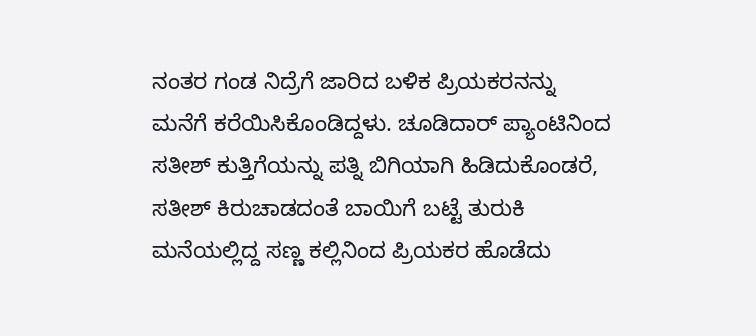ನಂತರ ಗಂಡ ನಿದ್ರೆಗೆ ಜಾರಿದ ಬಳಿಕ ಪ್ರಿಯಕರನನ್ನು ಮನೆಗೆ ಕರೆಯಿಸಿಕೊಂಡಿದ್ದಳು. ಚೂಡಿದಾರ್ ಪ್ಯಾಂಟಿನಿಂದ ಸತೀಶ್ ಕುತ್ತಿಗೆಯನ್ನು ಪತ್ನಿ ಬಿಗಿಯಾಗಿ ಹಿಡಿದುಕೊಂಡರೆ, ಸತೀಶ್ ಕಿರುಚಾಡದಂತೆ ಬಾಯಿಗೆ ಬಟ್ಟೆ ತುರುಕಿ ಮನೆಯಲ್ಲಿದ್ದ ಸಣ್ಣ ಕಲ್ಲಿನಿಂದ ಪ್ರಿಯಕರ ಹೊಡೆದು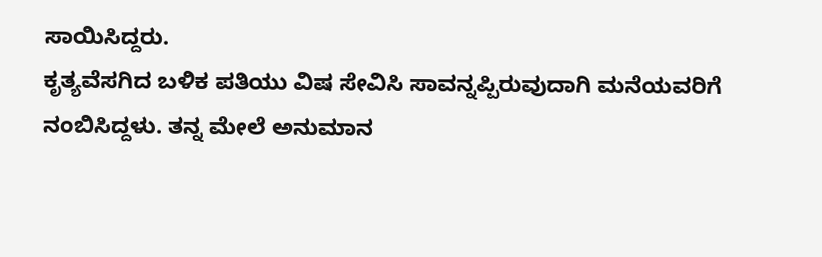ಸಾಯಿಸಿದ್ದರು.
ಕೃತ್ಯವೆಸಗಿದ ಬಳಿಕ ಪತಿಯು ವಿಷ ಸೇವಿಸಿ ಸಾವನ್ನಪ್ಪಿರುವುದಾಗಿ ಮನೆಯವರಿಗೆ ನಂಬಿಸಿದ್ದಳು. ತನ್ನ ಮೇಲೆ ಅನುಮಾನ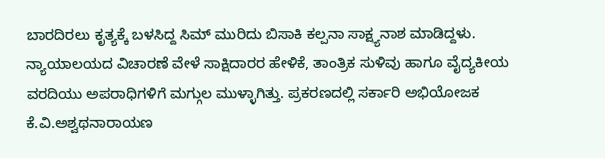ಬಾರದಿರಲು ಕೃತ್ಯಕ್ಕೆ ಬಳಸಿದ್ದ ಸಿಮ್ ಮುರಿದು ಬಿಸಾಕಿ ಕಲ್ಪನಾ ಸಾಕ್ಷ್ಯನಾಶ ಮಾಡಿದ್ದಳು. ನ್ಯಾಯಾಲಯದ ವಿಚಾರಣೆ ವೇಳೆ ಸಾಕ್ಷಿದಾರರ ಹೇಳಿಕೆ, ತಾಂತ್ರಿಕ ಸುಳಿವು ಹಾಗೂ ವೈದ್ಯಕೀಯ ವರದಿಯು ಅಪರಾಧಿಗಳಿಗೆ ಮಗ್ಗುಲ ಮುಳ್ಳಾಗಿತ್ತು. ಪ್ರಕರಣದಲ್ಲಿ ಸರ್ಕಾರಿ ಅಭಿಯೋಜಕ ಕೆ.ವಿ.ಅಶ್ವಥನಾರಾಯಣ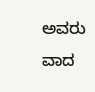ಅವರು ವಾದ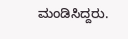ಮಂಡಿಸಿದ್ದರು.